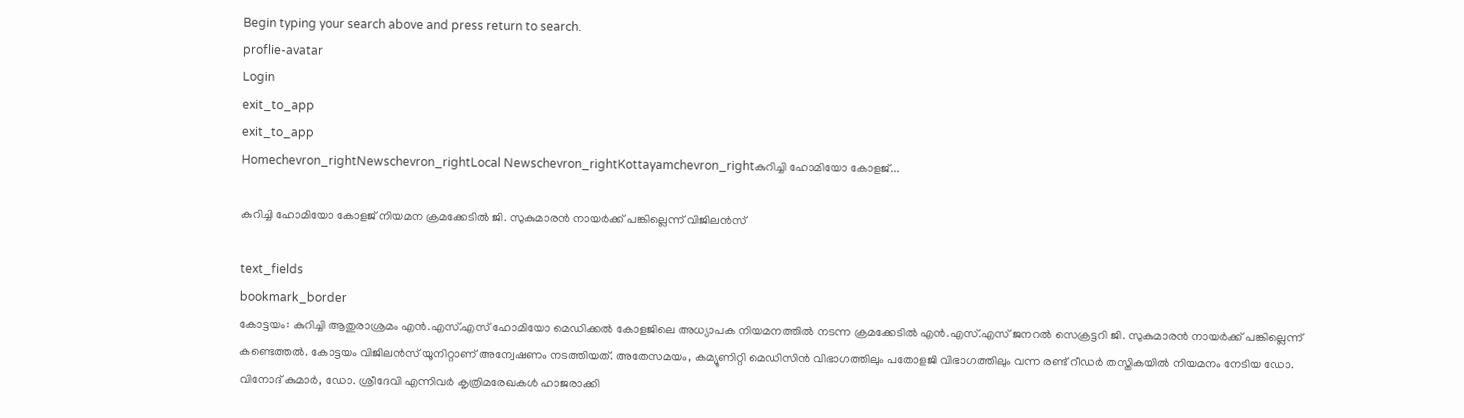Begin typing your search above and press return to search.
proflie-avatar
Login
exit_to_app
exit_to_app
Homechevron_rightNewschevron_rightLocal Newschevron_rightKottayamchevron_rightകുറിച്ചി ഹോമിയോ കോളജ്...

കുറിച്ചി ഹോമിയോ കോളജ് നിയമന ക്രമക്കേടിൽ ജി. സുകുമാരൻ നായർക്ക് പങ്കില്ലെന്ന് വിജിലൻസ്

text_fields
bookmark_border
കോട്ടയം: കുറിച്ചി ആതുരാശ്രമം എൻ.എസ്.എസ് ഹോമിയോ മെഡിക്കല്‍ കോളജിലെ അധ്യാപക നിയമനത്തില്‍ നടന്ന ക്രമക്കേടിൽ എൻ.എസ്.എസ് ജനറൽ സെക്രട്ടറി ജി. സുകുമാരൻ നായർക്ക് പങ്കില്ലെന്ന് കണ്ടെത്തൽ. കോട്ടയം വിജിലന്‍സ് യൂനിറ്റാണ് അന്വേഷണം നടത്തിയത്. അതേസമയം, കമ്യൂണിറ്റി മെഡിസിന്‍ വിഭാഗത്തിലും പതോളജി വിഭാഗത്തിലും വന്ന രണ്ട് റീഡര്‍ തസ്തികയിൽ നിയമനം നേടിയ ഡോ. വിനോദ് കുമാർ, ഡോ. ശ്രീദേവി എന്നിവർ കൃത്രിമരേഖകൾ ഹാജരാക്കി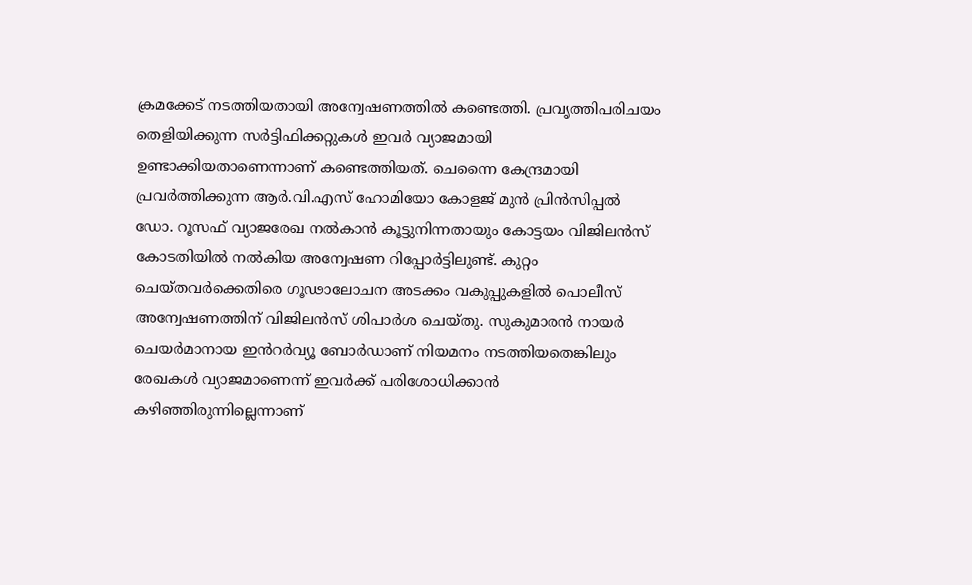ക്രമക്കേട് നടത്തിയതായി അന്വേഷണത്തിൽ കണ്ടെത്തി. പ്രവൃത്തിപരിചയം തെളിയിക്കുന്ന സര്‍ട്ടിഫിക്കറ്റുകള്‍ ഇവര്‍ വ്യാജമായി ഉണ്ടാക്കിയതാണെന്നാണ് കണ്ടെത്തിയത്. ചെന്നൈ കേന്ദ്രമായി പ്രവര്‍ത്തിക്കുന്ന ആർ.വി.എസ് ഹോമിയോ കോളജ് മുന്‍ പ്രിന്‍സിപ്പല്‍ ഡോ. റൂസഫ് വ്യാജരേഖ നൽകാൻ കൂട്ടുനിന്നതായും കോട്ടയം വിജിലൻസ് കോടതിയിൽ നൽകിയ അന്വേഷണ റിപ്പോർട്ടിലുണ്ട്. കുറ്റം ചെയ്തവര്‍ക്കെതിരെ ഗൂഢാലോചന അടക്കം വകുപ്പുകളില്‍ പൊലീസ് അന്വേഷണത്തിന് വിജിലന്‍സ് ശിപാര്‍ശ ചെയ്തു. സുകുമാരൻ നായർ ചെയർമാനായ ഇൻറർവ്യൂ ബോർഡാണ് നിയമനം നടത്തിയതെങ്കിലും രേഖകൾ വ്യാജമാണെന്ന് ഇവർക്ക് പരിശോധിക്കാൻ കഴിഞ്ഞിരുന്നില്ലെന്നാണ്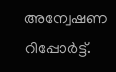അന്വേഷണ റിപ്പോർട്ട്.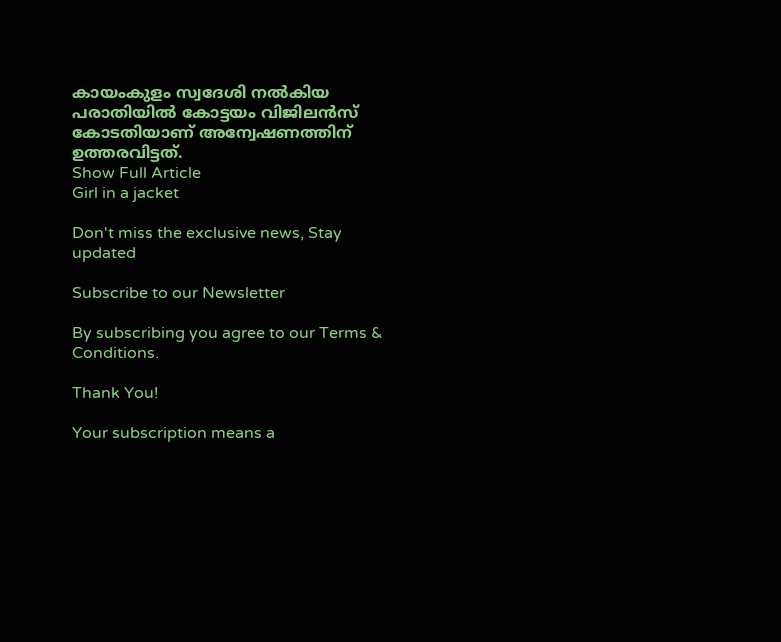കായംകുളം സ്വദേശി നൽകിയ പരാതിയിൽ കോട്ടയം വിജിലൻസ് കോടതിയാണ് അന്വേഷണത്തിന് ഉത്തരവിട്ടത്.
Show Full Article
Girl in a jacket

Don't miss the exclusive news, Stay updated

Subscribe to our Newsletter

By subscribing you agree to our Terms & Conditions.

Thank You!

Your subscription means a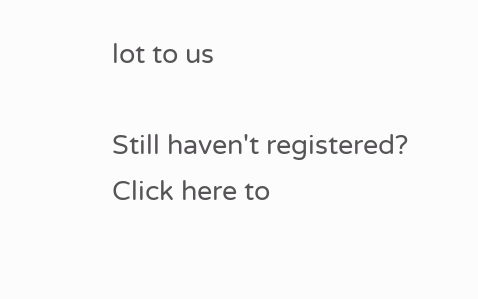lot to us

Still haven't registered? Click here to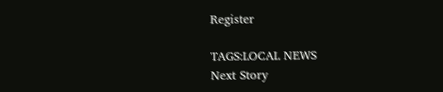Register

TAGS:LOCAL NEWS
Next Story